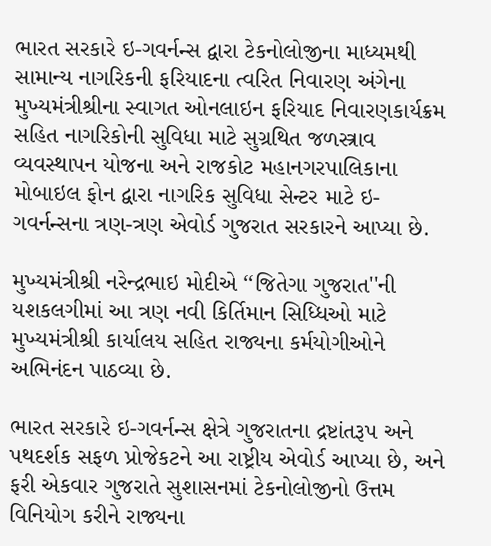ભારત સરકારે ઇ-ગવર્નન્સ દ્વારા ટેકનોલોજીના માધ્યમથી સામાન્ય નાગરિકની ફરિયાદના ત્વરિત નિવારણ અંગેના મુખ્યમંત્રીશ્રીના સ્વાગત ઓનલાઇન ફરિયાદ નિવારણકાર્યક્રમ સહિત નાગરિકોની સુવિધા માટે સુગ્રથિત જળસ્ત્રાવ વ્યવસ્થાપન યોજના અને રાજકોટ મહાનગરપાલિકાના મોબાઇલ ફોન દ્વારા નાગરિક સુવિધા સેન્ટર માટે ઇ-ગવર્નન્સના ત્રણ-ત્રણ એવોર્ડ ગુજરાત સરકારને આપ્યા છે.

મુખ્યમંત્રીશ્રી નરેન્દ્રભાઇ મોદીએ ‘‘જિતેગા ગુજરાત''ની યશકલગીમાં આ ત્રણ નવી કિર્તિમાન સિધ્ધિઓ માટે મુખ્યમંત્રીશ્રી કાર્યાલય સહિત રાજ્યના કર્મયોગીઓને અભિનંદન પાઠવ્યા છે.

ભારત સરકારે ઇ-ગવર્નન્સ ક્ષેત્રે ગુજરાતના દ્રષ્ટાંતરૂપ અને પથદર્શક સફળ પ્રોજેકટને આ રાષ્ટ્રીય એવોર્ડ આપ્યા છે, અને ફરી એકવાર ગુજરાતે સુશાસનમાં ટેકનોલોજીનો ઉત્તમ વિનિયોગ કરીને રાજ્યના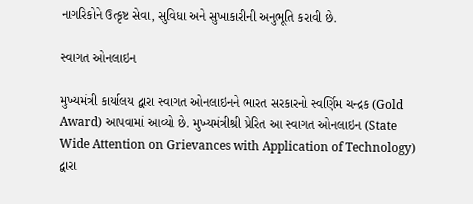નાગરિકોને ઉત્કૃષ્ટ સેવા, સુવિધા અને સુખાકારીની અનુભૂતિ કરાવી છે.

સ્વાગત ઓનલાઇન

મુખ્યમંત્રી કાર્યાલય દ્વારા સ્વાગત ઓનલાઇનને ભારત સરકારનો સ્વર્ણિમ ચન્દ્રક (Gold Award) આપવામાં આવ્યો છે. મુખ્યમંત્રીશ્રી પ્રેરિત આ સ્વાગત ઓનલાઇન (State Wide Attention on Grievances with Application of Technology) દ્વારા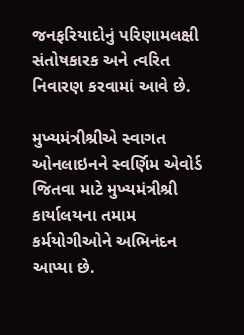જનફરિયાદોનું પરિણામલક્ષી સંતોષકારક અને ત્વરિત નિવારણ કરવામાં આવે છે.

મુખ્યમંત્રીશ્રીએ સ્વાગત ઓનલાઇનને સ્વર્ણિમ એવોર્ડ જિતવા માટે મુખ્યમંત્રીશ્રી કાર્યાલયના તમામ કર્મયોગીઓને અભિનંદન આપ્યા છે.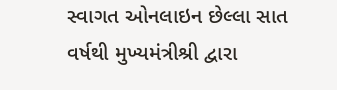સ્વાગત ઓનલાઇન છેલ્લા સાત વર્ષથી મુખ્યમંત્રીશ્રી દ્વારા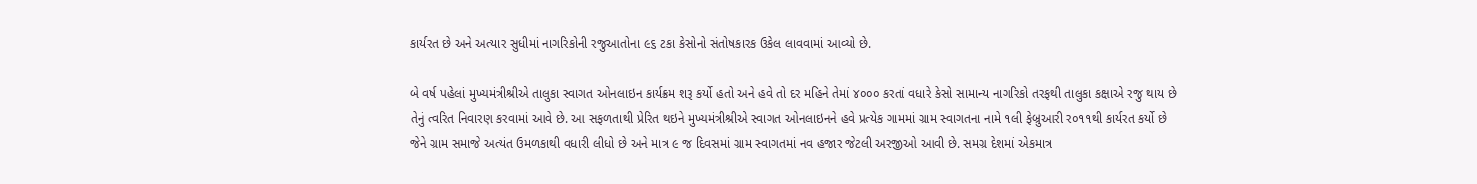કાર્યરત છે અને અત્યાર સુધીમાં નાગરિકોની રજુઆતોના ૯૬ ટકા કેસોનો સંતોષકારક ઉકેલ લાવવામાં આવ્યો છે.

બે વર્ષ પહેલાં મુખ્યમંત્રીશ્રીએ તાલુકા સ્વાગત ઓનલાઇન કાર્યક્રમ શરૂ કર્યો હતો અને હવે તો દર મહિને તેમાં ૪૦૦૦ કરતાં વધારે કેસો સામાન્ય નાગરિકો તરફથી તાલુકા કક્ષાએ રજુ થાય છે તેનું ત્વરિત નિવારણ કરવામાં આવે છે. આ સફળતાથી પ્રેરિત થઇને મુખ્યમંત્રીશ્રીએ સ્વાગત ઓનલાઇનને હવે પ્રત્યેક ગામમાં ગ્રામ સ્વાગતના નામે ૧લી ફેબ્રુઆરી ર૦૧૧થી કાર્યરત કર્યો છે જેને ગ્રામ સમાજે અત્યંત ઉમળકાથી વધારી લીધો છે અને માત્ર ૯ જ દિવસમાં ગ્રામ સ્વાગતમાં નવ હજાર જેટલી અરજીઓ આવી છે. સમગ્ર દેશમાં એકમાત્ર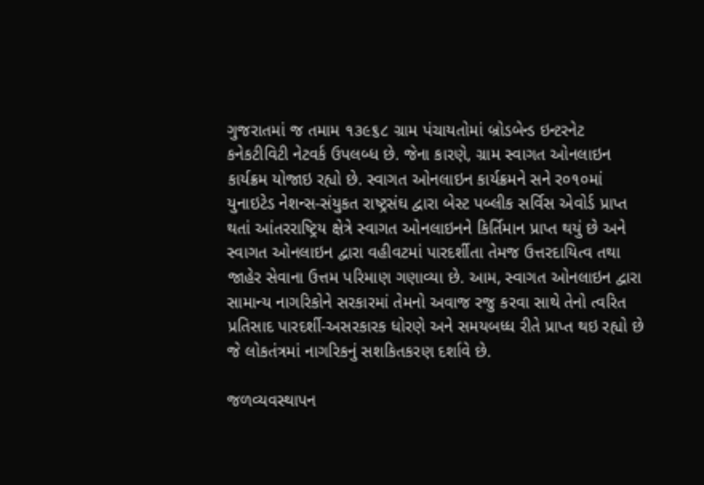ગુજરાતમાં જ તમામ ૧૩૯૬૮ ગ્રામ પંચાયતોમાં બ્રોડબેન્ડ ઇન્ટરનેટ કનેકટીવિટી નેટવર્ક ઉપલબ્ધ છે. જેના કારણે, ગ્રામ સ્વાગત ઓનલાઇન કાર્યક્રમ યોજાઇ રહ્યો છે. સ્વાગત ઓનલાઇન કાર્યક્રમને સને ર૦૧૦માં યુનાઇટેડ નેશન્સ-સંયુકત રાષ્ટ્રસંઘ દ્વારા બેસ્ટ પબ્લીક સર્વિસ એવોર્ડ પ્રાપ્ત થતાં આંતરરાષ્ટ્રિય ક્ષેત્રે સ્વાગત ઓનલાઇનને કિર્તિમાન પ્રાપ્ત થયું છે અને સ્વાગત ઓનલાઇન દ્વારા વહીવટમાં પારદર્શીતા તેમજ ઉત્તરદાયિત્વ તથા જાહેર સેવાના ઉત્તમ પરિમાણ ગણાવ્યા છે. આમ, સ્વાગત ઓનલાઇન દ્વારા સામાન્ય નાગરિકોને સરકારમાં તેમનો અવાજ રજુ કરવા સાથે તેનો ત્વરિત પ્રતિસાદ પારદર્શી-અસરકારક ધોરણે અને સમયબધ્ધ રીતે પ્રાપ્ત થઇ રહ્યો છે જે લોકતંત્રમાં નાગરિકનું સશકિતકરણ દર્શાવે છે.

જળવ્યવસ્થાપન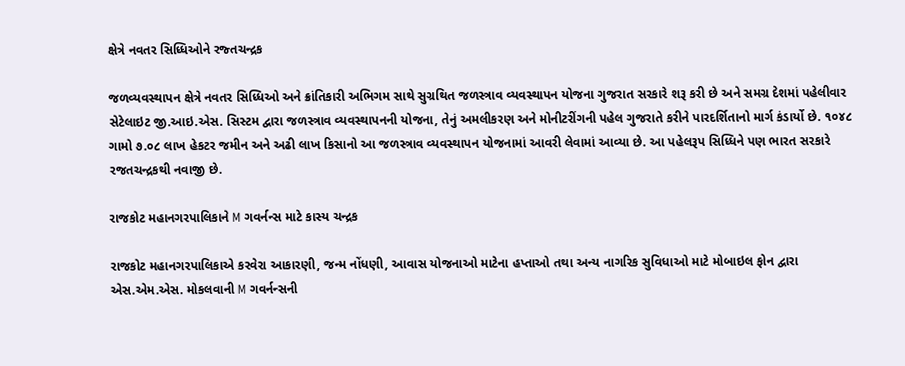ક્ષેત્રે નવતર સિધ્ધિઓને રજ્તચન્દ્રક

જળવ્યવસ્થાપન ક્ષેત્રે નવતર સિધ્ધિઓ અને ક્રાંતિકારી અભિગમ સાથે સુગ્રથિત જળસ્ત્રાવ વ્યવસ્થાપન યોજના ગુજરાત સરકારે શરૂ કરી છે અને સમગ્ર દેશમાં પહેલીવાર સેટેલાઇટ જી.આઇ.એસ. સિસ્ટમ દ્વારા જળસ્ત્રાવ વ્યવસ્થાપનની યોજના, તેનું અમલીકરણ અને મોનીટરીંગની પહેલ ગુજરાતે કરીને પારદર્શિતાનો માર્ગ કંડાર્યો છે. ૧૦૪૮ ગામો ૭.૦૮ લાખ હેકટર જમીન અને અઢી લાખ કિસાનો આ જળસ્ત્રાવ વ્યવસ્થાપન યોજનામાં આવરી લેવામાં આવ્યા છે. આ પહેલરૂપ સિધ્ધિને પણ ભારત સરકારે રજતચન્દ્રકથી નવાજી છે.

રાજકોટ મહાનગરપાલિકાને M ગવર્નન્સ માટે કાસ્ય ચન્દ્રક

રાજકોટ મહાનગરપાલિકાએ કરવેરા આકારણી, જન્મ નોંધણી, આવાસ યોજનાઓ માટેના હપ્તાઓ તથા અન્ય નાગરિક સુવિધાઓ માટે મોબાઇલ ફોન દ્વારા એસ.એમ.એસ. મોકલવાની M ગવર્નન્સની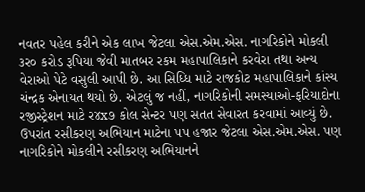નવતર પહેલ કરીને એક લાખ જેટલા એસ.એમ.એસ. નાગરિકોને મોકલી ૩ર૦ કરોડ રૂપિયા જેવી માતબર રકમ મહાપાલિકાને કરવેરા તથા અન્ય વેરાઓ પેટે વસુલી આપી છે. આ સિધ્ધિ માટે રાજકોટ મહાપાલિકાને કાંસ્ય ચંન્દ્રક એનાયત થયો છે. એટલું જ નહીં, નાગરિકોની સમસ્યાઓ-ફરિયાદોના રજીસ્ટ્રેશન માટે ર૪x૭ કોલ સેન્ટર પણ સતત સેવારત કરવામાં આવ્યું છે. ઉપરાંત રસીકરણ અભિયાન માટેના પપ હજાર જેટલા એસ.એમ.એસ. પણ નાગરિકોને મોકલીને રસીકરણ અભિયાનને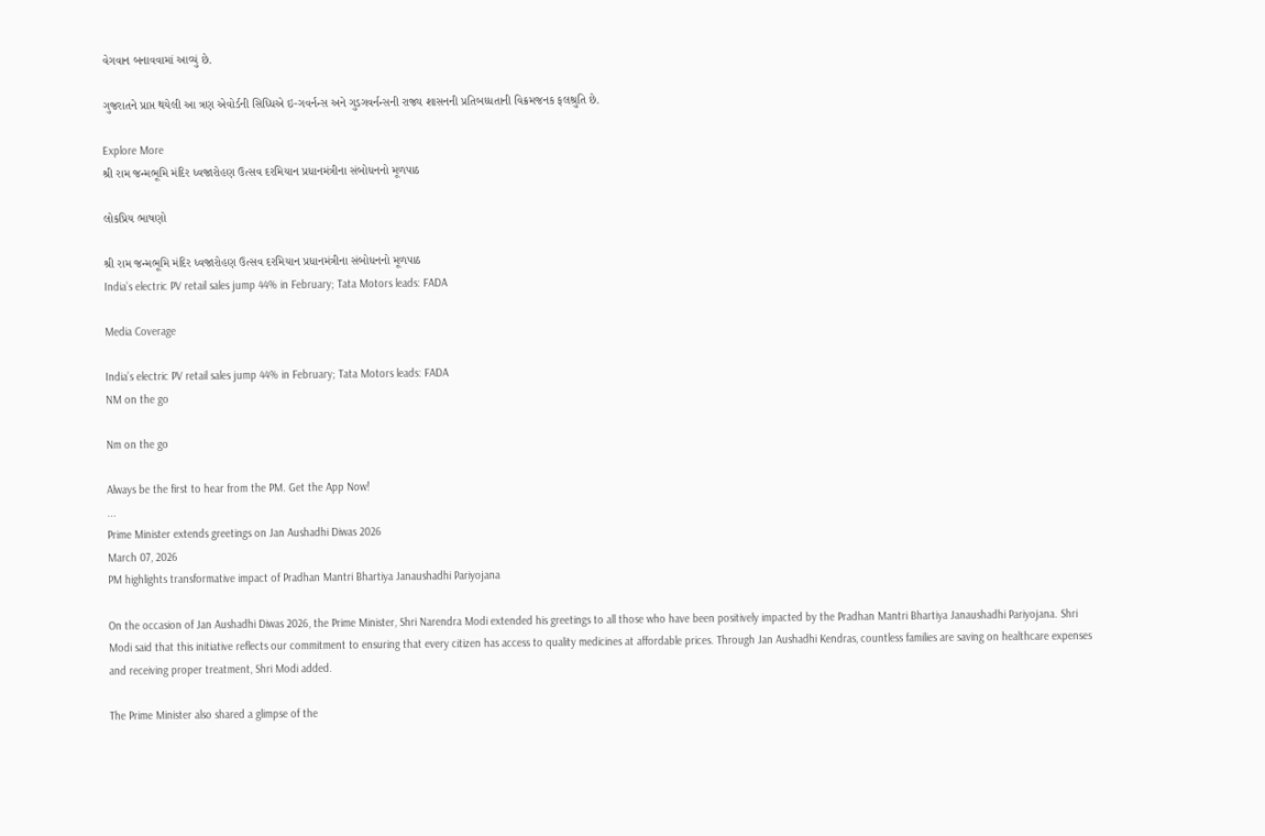વેગવાન બનાવવામાં આવ્યું છે.

ગુજરાતને પ્રાપ્ત થયેલી આ ત્રણ એવોર્ડની સિધ્ધિએ ઇ-ગવર્નન્સ અને ગુડગવર્નન્સની રાજ્ય શાસનની પ્રતિબધ્ધતાની વિક્રમજનક ફલશ્રુતિ છે.

Explore More
શ્રી રામ જન્મભૂમિ મંદિર ધ્વજારોહણ ઉત્સવ દરમિયાન પ્રધાનમંત્રીના સંબોધનનો મૂળપાઠ

લોકપ્રિય ભાષણો

શ્રી રામ જન્મભૂમિ મંદિર ધ્વજારોહણ ઉત્સવ દરમિયાન પ્રધાનમંત્રીના સંબોધનનો મૂળપાઠ
India’s electric PV retail sales jump 44% in February; Tata Motors leads: FADA

Media Coverage

India’s electric PV retail sales jump 44% in February; Tata Motors leads: FADA
NM on the go

Nm on the go

Always be the first to hear from the PM. Get the App Now!
...
Prime Minister extends greetings on Jan Aushadhi Diwas 2026
March 07, 2026
PM highlights transformative impact of Pradhan Mantri Bhartiya Janaushadhi Pariyojana

On the occasion of Jan Aushadhi Diwas 2026, the Prime Minister, Shri Narendra Modi extended his greetings to all those who have been positively impacted by the Pradhan Mantri Bhartiya Janaushadhi Pariyojana. Shri Modi said that this initiative reflects our commitment to ensuring that every citizen has access to quality medicines at affordable prices. Through Jan Aushadhi Kendras, countless families are saving on healthcare expenses and receiving proper treatment, Shri Modi added.

The Prime Minister also shared a glimpse of the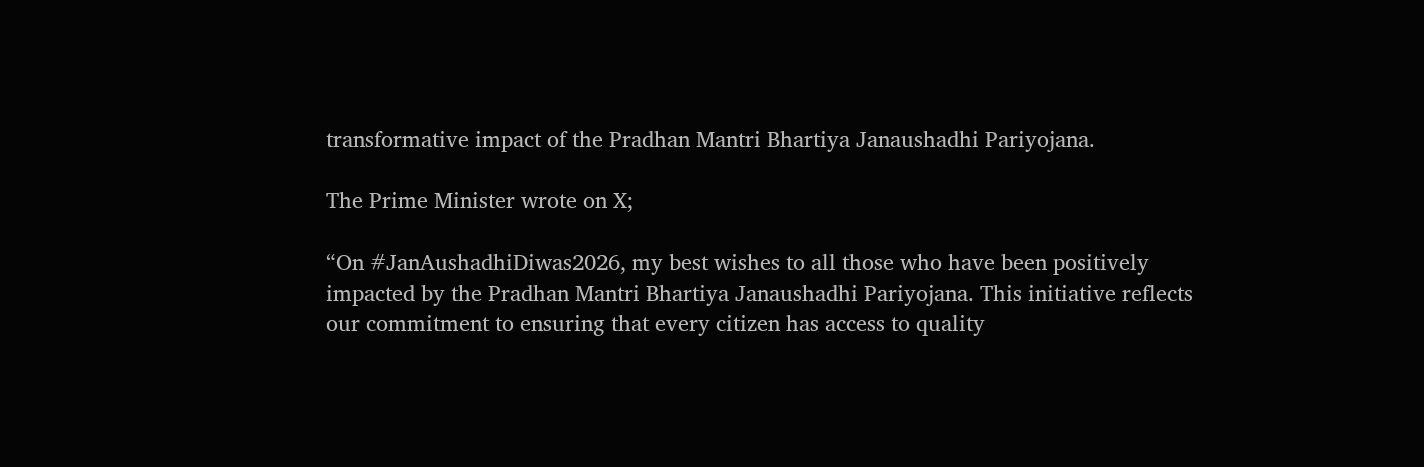transformative impact of the Pradhan Mantri Bhartiya Janaushadhi Pariyojana.

The Prime Minister wrote on X;

“On #JanAushadhiDiwas2026, my best wishes to all those who have been positively impacted by the Pradhan Mantri Bhartiya Janaushadhi Pariyojana. This initiative reflects our commitment to ensuring that every citizen has access to quality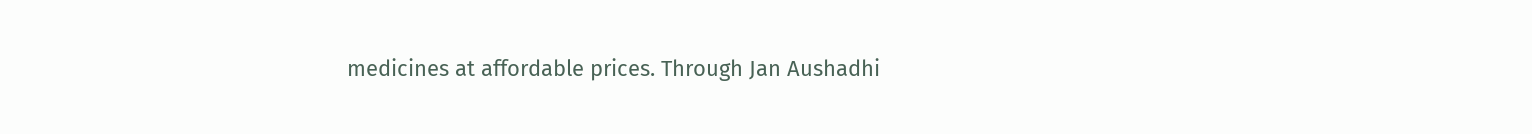medicines at affordable prices. Through Jan Aushadhi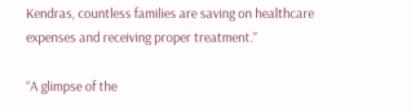Kendras, countless families are saving on healthcare expenses and receiving proper treatment.”

“A glimpse of the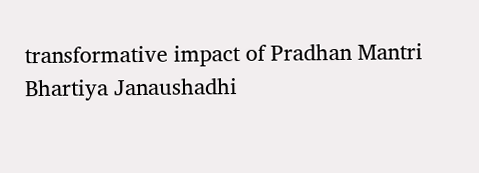transformative impact of Pradhan Mantri Bhartiya Janaushadhi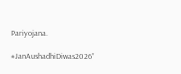Pariyojana.

#JanAushadhiDiwas2026”